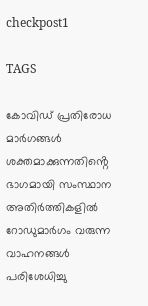checkpost1

TAGS

കോവിഡ് പ്രതിരോധ മാർഗങ്ങൾ ശക്തമാക്കുന്നതിൻ്റെ ഭാഗമായി സംസ്ഥാന അതിർത്തികളിൽ റോഡുമാർഗം വരുന്ന വാഹനങ്ങൾ പരിശേധിച്ചു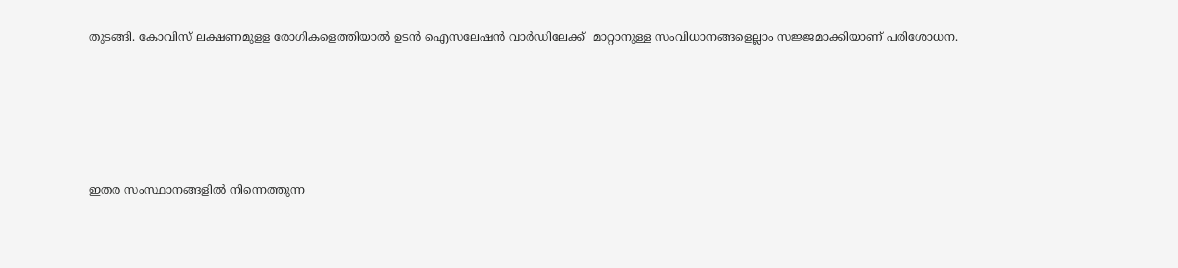തുടങ്ങി. കോവിസ് ലക്ഷണമുളള രോഗികളെത്തിയാൽ ഉടൻ ഐസലേഷൻ വാർഡിലേക്ക്  മാറ്റാനുള്ള സംവിധാനങ്ങളെല്ലാം സജ്ജമാക്കിയാണ് പരിശോധന.





ഇതര സംസ്ഥാനങ്ങളിൽ നിന്നെത്തുന്ന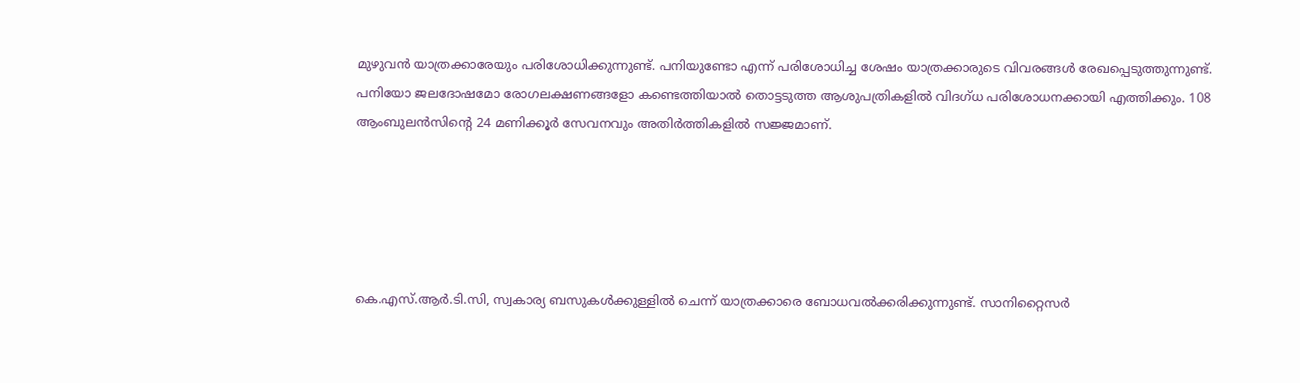മുഴുവൻ യാത്രക്കാരേയും പരിശോധിക്കുന്നുണ്ട്. പനിയുണ്ടോ എന്ന് പരിശോധിച്ച ശേഷം യാത്രക്കാരുടെ വിവരങ്ങൾ രേഖപ്പെടുത്തുന്നുണ്ട്. പനിയോ ജലദോഷമോ രോഗലക്ഷണങ്ങളോ കണ്ടെത്തിയാൽ തൊട്ടടുത്ത ആശുപത്രികളിൽ വിദഗ്ധ പരിശോധനക്കായി എത്തിക്കും. 108 ആംബുലൻസിൻ്റെ 24 മണിക്കൂർ സേവനവും അതിർത്തികളിൽ സജ്ജമാണ്.





കെ.എസ്.ആർ.ടി.സി, സ്വകാര്യ ബസുകൾക്കുള്ളിൽ ചെന്ന് യാത്രക്കാരെ ബോധവൽക്കരിക്കുന്നുണ്ട്. സാനിറ്റൈസർ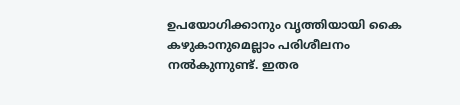ഉപയോഗിക്കാനും വൃത്തിയായി കൈ കഴുകാനുമെല്ലാം പരിശീലനം നൽകുന്നുണ്ട്. ഇതര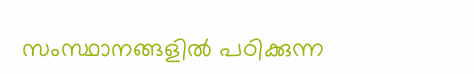സംസ്ഥാനങ്ങളിൽ പഠിക്കുന്ന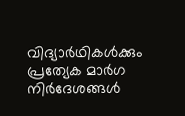വിദ്യാർഥികൾക്കും പ്രത്യേക മാർഗ നിർദേശങ്ങൾ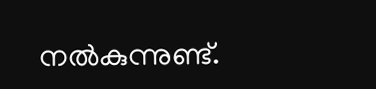നൽകുന്നുണ്ട്.